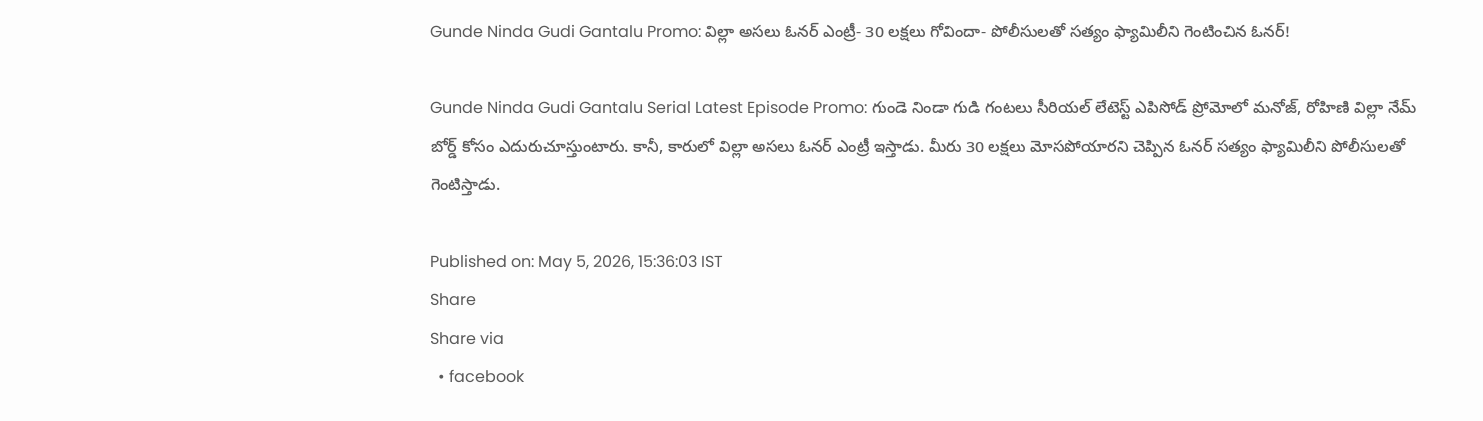Gunde Ninda Gudi Gantalu Promo: విల్లా అసలు ఓనర్ ఎంట్రీ- 30 లక్షలు గోవిందా- పోలీసులతో సత్యం ఫ్యామిలీని గెంటించిన ఓనర్!

Gunde Ninda Gudi Gantalu Serial Latest Episode Promo: గుండె నిండా గుడి గంటలు సీరియల్ లేటెస్ట్ ఎపిసోడ్‌ ప్రోమోలో మనోజ్, రోహిణి విల్లా నేమ్ బోర్డ్ కోసం ఎదురుచూస్తుంటారు. కానీ, కారులో విల్లా అసలు ఓనర్ ఎంట్రీ ఇస్తాడు. మీరు 30 లక్షలు మోసపోయారని చెప్పిన ఓనర్ సత్యం ఫ్యామిలీని పోలీసులతో గెంటిస్తాడు.

Published on: May 5, 2026, 15:36:03 IST
Share
Share via
  • facebook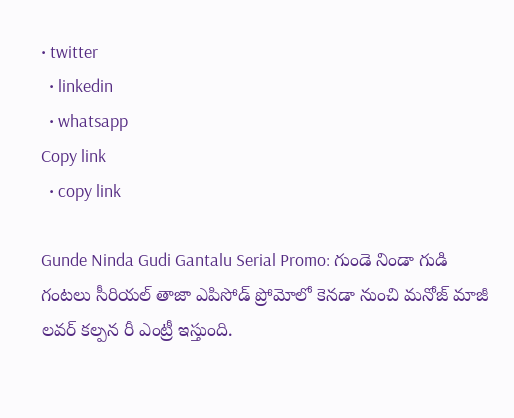• twitter
  • linkedin
  • whatsapp
Copy link
  • copy link

Gunde Ninda Gudi Gantalu Serial Promo: గుండె నిండా గుడి గంటలు సీరియల్ తాజా ఎపిసోడ్ ప్రోమోలో కెనడా నుంచి మనోజ్ మాజీ లవర్ కల్పన రీ ఎంట్రీ ఇస్తుంది.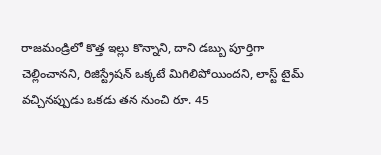రాజమండ్రిలో కొత్త ఇల్లు కొన్నాని, దాని డబ్బు పూర్తిగా చెల్లించానని, రిజిస్ట్రేషన్ ఒక్కటే మిగిలిపోయిందని, లాస్ట్ టైమ్ వచ్చినప్పుడు ఒకడు తన నుంచి రూ. 45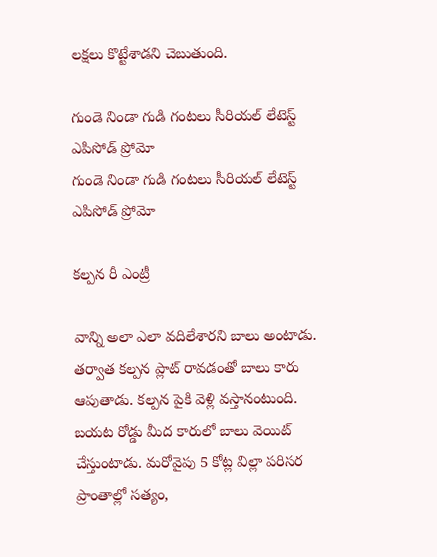లక్షలు కొట్టేశాడని చెబుతుంది.

గుండె నిండా గుడి గంటలు సీరియల్ లేటెస్ట్ ఎపిసోడ్ ప్రోమో
గుండె నిండా గుడి గంటలు సీరియల్ లేటెస్ట్ ఎపిసోడ్ ప్రోమో

కల్పన రీ ఎంట్రీ

వాన్ని అలా ఎలా వదిలేశారని బాలు అంటాడు. తర్వాత కల్పన ప్లాట్ రావడంతో బాలు కారు ఆపుతాడు. కల్పన పైకి వెళ్లి వస్తానంటుంది. బయట రోడ్డు మీద కారులో బాలు వెయిట్ చేస్తుంటాడు. మరోవైపు 5 కోట్ల విల్లా పరిసర ప్రాంతాల్లో సత్యం,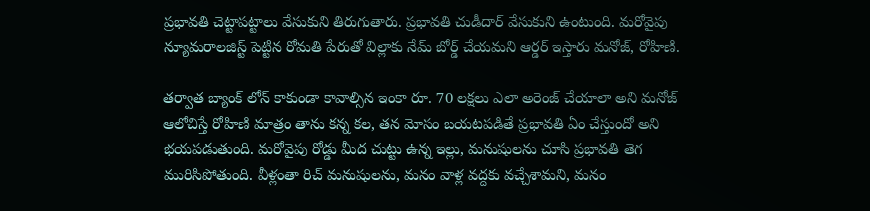ప్రభావతి చెట్టాపట్టాలు వేసుకుని తిరుగుతారు. ప్రభావతి చుడీదార్ వేసుకుని ఉంటుంది. మరోవైపు న్యూమరాలజిస్ట్ పెట్టిన రోమతి పేరుతో విల్లాకు నేమ్ బోర్డ్ చేయమని ఆర్డర్ ఇస్తారు మనోజ్, రోహిణి.

తర్వాత బ్యాంక్ లోన్ కాకుండా కావాల్సిన ఇంకా రూ. 70 లక్షలు ఎలా అరెంజ్ చేయాలా అని మనోజ్ ఆలోచిస్తే రోహిణి మాత్రం తాను కన్న కల, తన మోసం బయటపడితే ప్రభావతి ఏం చేస్తుందో అని భయపడుతుంది. మరోవైపు రోడ్డు మీద చుట్టు ఉన్న ఇల్లు, మనుషులను చూసి ప్రభావతి తెగ మురిసిపోతుంది. వీళ్లంతా రిచ్ మనుషులను, మనం వాళ్ల వద్దకు వచ్చేశామని, మనం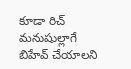కూడా రిచ్ మనుషుల్లాగే బిహేవ్ చేయాలని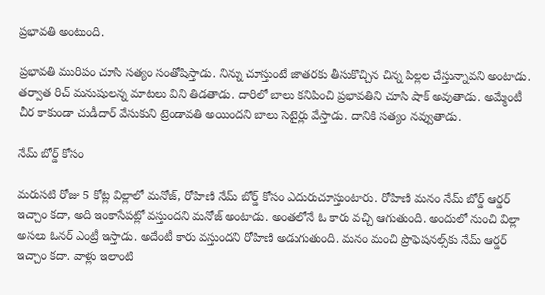ప్రభావతి అంటుంది.

ప్రభావతి మురిపం చూసి సత్యం సంతోషిస్తాడు. నిన్ను చూస్తుంటే జాతరకు తీసుకొచ్చిన చిన్న పిల్లల చేస్తున్నావని అంటాడు. తర్వాత రిచ్ మనుషులన్న మాటలు విని తిడతాడు. దారిలో బాలు కనిపించి ప్రభావతిని చూసి షాక్ అవుతాడు. అమ్మేంటీ చీర కాకుండా చుడీదార్ వేసుకుని ట్రెండావతి అయిందని బాలు సెటైర్లు వేస్తాడు. దానికి సత్యం నవ్వుతాడు.

నేమ్ బోర్డ్ కోసం

మరుసటి రోజు 5 కోట్ల విల్లాలో మనోజ్, రోహిణి నేమ్ బోర్డ్ కోసం ఎదురుచూస్తుంటారు. రోహిణి మనం నేమ్ బోర్డ్ ఆర్డర్ ఇచ్చాం కదా, అది ఇంకాసేపట్లో వస్తుందని మనోజ్ అంటాడు. అంతలోనే ఓ కారు వచ్చి ఆగుతుంది. అందులో నుంచి విల్లా అసలు ఓనర్ ఎంట్రీ ఇస్తాడు. అదేంటీ కారు వస్తుందని రోహిణి అడుగుతుంది. మనం మంచి ప్రొఫెషనల్స్‌కు నేమ్ ఆర్డర్ ఇచ్చాం కదా. వాళ్లు ఇలాంటి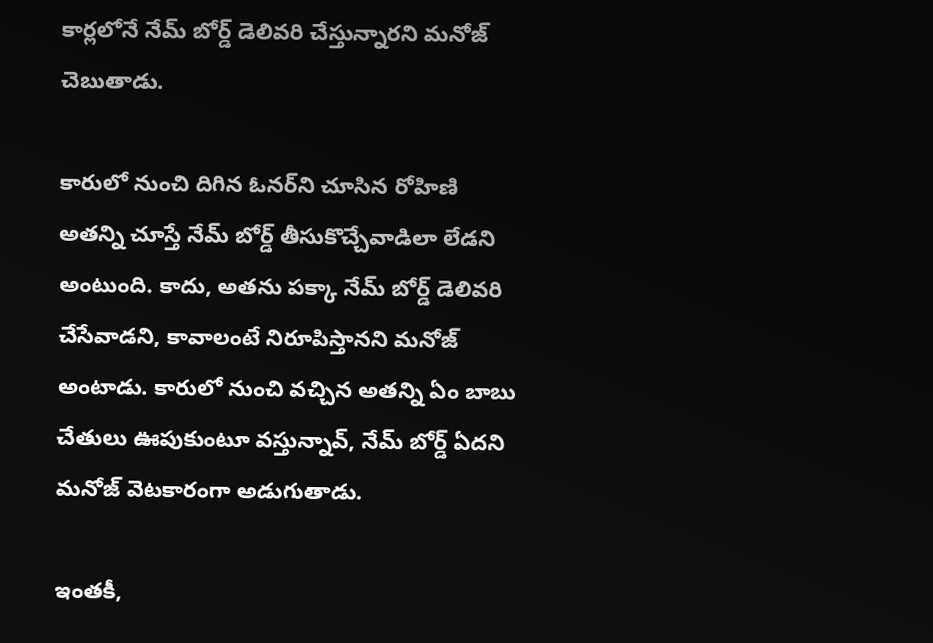కార్లలోనే నేమ్ బోర్డ్ డెలివరి చేస్తున్నారని మనోజ్ చెబుతాడు.

కారులో నుంచి దిగిన ఓనర్‌ని చూసిన రోహిణి అతన్ని చూస్తే నేమ్ బోర్డ్ తీసుకొచ్చేవాడిలా లేడని అంటుంది. కాదు, అతను పక్కా నేమ్ బోర్డ్ డెలివరి చేసేవాడని, కావాలంటే నిరూపిస్తానని మనోజ్ అంటాడు. కారులో నుంచి వచ్చిన అతన్ని ఏం బాబు చేతులు ఊపుకుంటూ వస్తున్నావ్, నేమ్ బోర్డ్ ఏదని మనోజ్ వెటకారంగా అడుగుతాడు.

ఇంతకీ,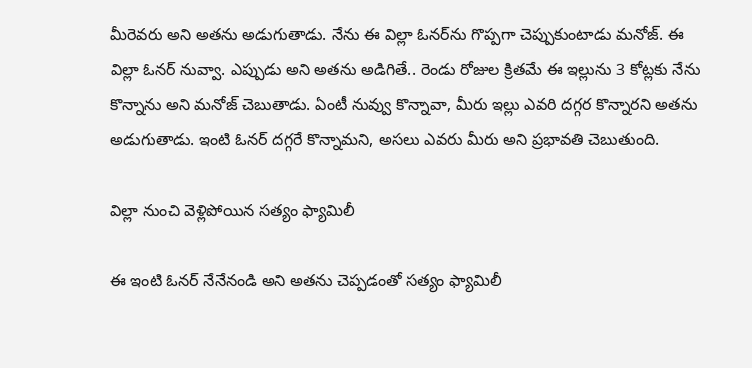మీరెవరు అని అతను అడుగుతాడు. నేను ఈ విల్లా ఓనర్‌ను గొప్పగా చెప్పుకుంటాడు మనోజ్. ఈ విల్లా ఓనర్ నువ్వా. ఎప్పుడు అని అతను అడిగితే.. రెండు రోజుల క్రితమే ఈ ఇల్లును 3 కోట్లకు నేను కొన్నాను అని మనోజ్ చెబుతాడు. ఏంటీ నువ్వు కొన్నావా, మీరు ఇల్లు ఎవరి దగ్గర కొన్నారని అతను అడుగుతాడు. ఇంటి ఓనర్ దగ్గరే కొన్నామని, అసలు ఎవరు మీరు అని ప్రభావతి చెబుతుంది.

విల్లా నుంచి వెళ్లిపోయిన సత్యం ఫ్యామిలీ

ఈ ఇంటి ఓనర్ నేనేనండి అని అతను చెప్పడంతో సత్యం ఫ్యామిలీ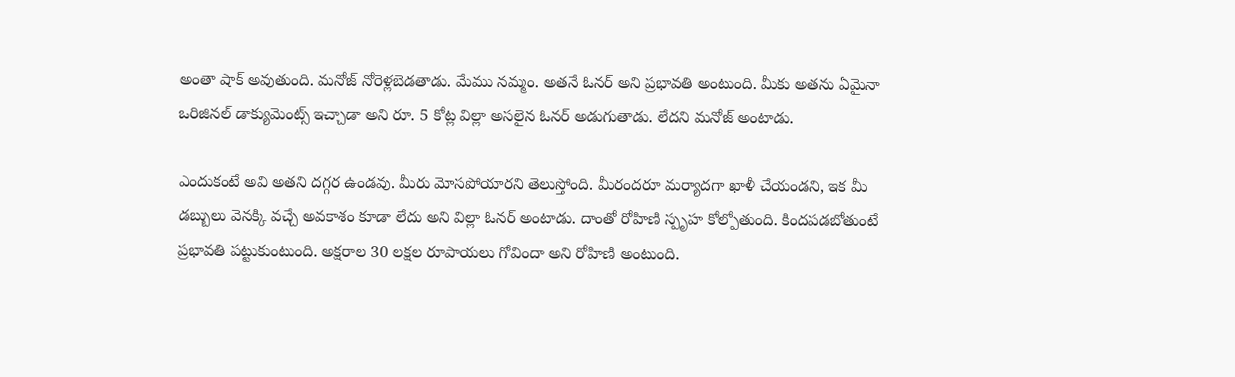అంతా షాక్ అవుతుంది. మనోజ్ నోరెళ్లబెడతాడు. మేము నమ్మం. అతనే ఓనర్ అని ప్రభావతి అంటుంది. మీకు అతను ఏమైనా ఒరిజినల్ డాక్యుమెంట్స్ ఇచ్చాడా అని రూ. 5 కోట్ల విల్లా అసలైన ఓనర్ అడుగుతాడు. లేదని మనోజ్ అంటాడు.

ఎందుకంటే అవి అతని దగ్గర ఉండవు. మీరు మోసపోయారని తెలుస్తోంది. మీరందరూ మర్యాదగా ఖాళీ చేయండని, ఇక మీ డబ్బులు వెనక్కి వచ్చే అవకాశం కూడా లేదు అని విల్లా ఓనర్ అంటాడు. దాంతో రోహిణి స్పృహ కోల్పోతుంది. కిందపడబోతుంటే ప్రభావతి పట్టుకుంటుంది. అక్షరాల 30 లక్షల రూపాయలు గోవిందా అని రోహిణి అంటుంది.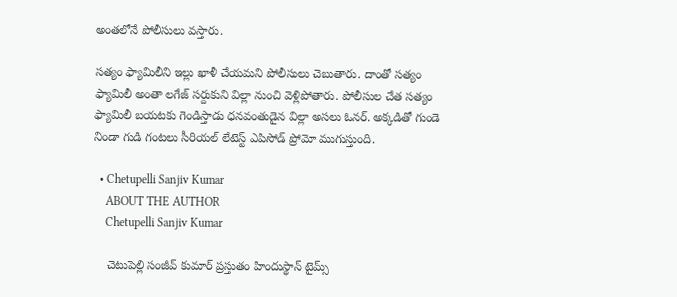అంతలోనే పోలీసులు వస్తారు.

సత్యం ఫ్యామిలీని ఇల్లు ఖాళీ చేయమని పోలీసులు చెబుతారు. దాంతో సత్యం ఫ్యామిలీ అంతా లగేజ్ సర్దుకుని విల్లా నుంచి వెళ్లిపోతారు. పోలీసుల చేత సత్యం ఫ్యామిలీ బయటకు గెండిస్తాడు ధనవంతుడైన విల్లా అసలు ఓనర్. అక్కడితో గుండె నిండా గుడి గంటలు సీరియల్ లేటెస్ట్ ఎపిసోడ్ ప్రోమో ముగుస్తుంది.

  • Chetupelli Sanjiv Kumar
    ABOUT THE AUTHOR
    Chetupelli Sanjiv Kumar

    చెటుపెల్లి సంజీవ్ కుమార్ ప్రస్తుతం హిందుస్థాన్ టైమ్స్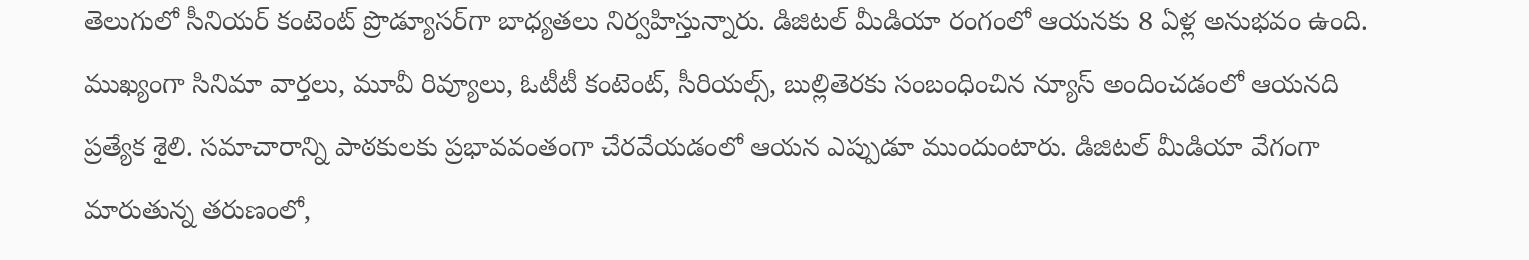తెలుగులో సీనియర్ కంటెంట్ ప్రొడ్యూసర్‌గా బాధ్యతలు నిర్వహిస్తున్నారు. డిజిటల్ మీడియా రంగంలో ఆయనకు 8 ఏళ్ల అనుభవం ఉంది. ముఖ్యంగా సినిమా వార్తలు, మూవీ రివ్యూలు, ఓటీటీ కంటెంట్, సీరియల్స్, బుల్లితెరకు సంబంధించిన న్యూస్ అందించడంలో ఆయనది ప్రత్యేక శైలి. సమాచారాన్ని పాఠకులకు ప్రభావవంతంగా చేరవేయడంలో ఆయన ఎప్పుడూ ముందుంటారు. డిజిటల్ మీడియా వేగంగా మారుతున్న తరుణంలో,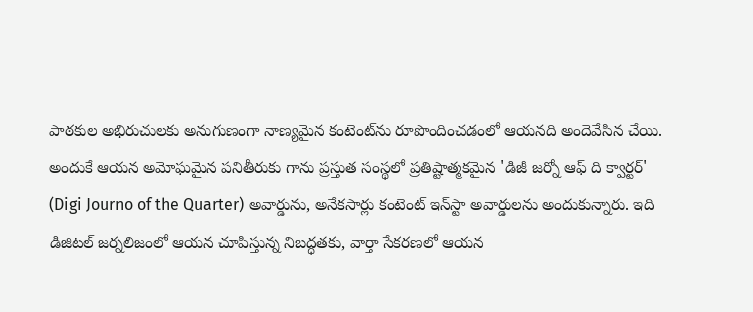పాఠకుల అభిరుచులకు అనుగుణంగా నాణ్యమైన కంటెంట్‌ను రూపొందించడంలో ఆయనది అందెవేసిన చేయి. అందుకే ఆయన అమోఘమైన పనితీరుకు గాను ప్రస్తుత సంస్థలో ప్రతిష్టాత్మకమైన 'డిజీ జర్నో ఆఫ్ ది క్వార్టర్' (Digi Journo of the Quarter) అవార్డును, అనేకసార్లు కంటెంట్ ఇన్‌స్టా అవార్డులను అందుకున్నారు. ఇది డిజిటల్ జర్నలిజంలో ఆయన చూపిస్తున్న నిబద్ధతకు, వార్తా సేకరణలో ఆయన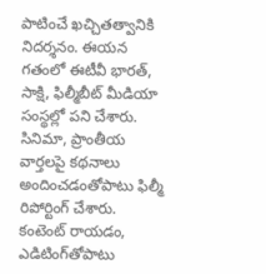పాటించే ఖచ్చితత్వానికి నిదర్శనం. ఈయన గతంలో ఈటీవీ భారత్, సాక్షి, ఫిల్మీబీట్ మీడియా సంస్థల్లో పని చేశారు. సినిమా, ప్రాంతీయ వార్తలపై కథనాలు అందించడంతోపాటు ఫిల్మీ రిపోర్టింగ్ చేశారు. కంటెంట్ రాయడం, ఎడిటింగ్‌తోపాటు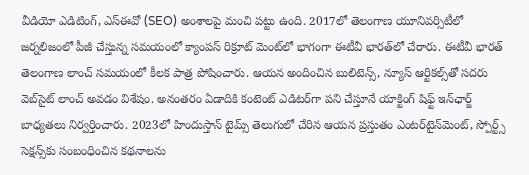వీడియో ఎడిటింగ్, ఎస్‌ఈవో (SEO) అంశాలపై మంచి పట్టు ఉంది. 2017లో తెలంగాణ యూనివర్సిటీలో జర్నలిజంలో పీజీ చేస్తున్న సమయంలో క్యాంపస్ రిక్రూట్ మెంట్‌లో భాగంగా ఈటీవీ భారత్‌లో చేరారు. ఈటీవీ భారత్ తెలంగాణ లాంచ్ సమయంలో కీలక పాత్ర పోషించారు. ఆయన అందించిన బులిటెన్స్, న్యూస్ ఆర్టికల్స్‌తో సదరు వెబ్‌సైట్ లాంచ్ అవడం విశేషం. అనంతరం ఏడాదికి కంటెంట్ ఎడిటర్‌గా పని చేస్తూనే యాక్టింగ్ షిఫ్ట్ ఇన్‌ఛార్జ్ బాధ్యతలు నిర్వర్తించారు. 2023లో హిందుస్తాన్ టైమ్స్ తెలుగులో చేరిన ఆయన ప్రస్తుతం ఎంటర్‌టైన్‌మెంట్, స్పోర్ట్స్ సెక్షన్స్‌కు సంబంధించిన కథనాలను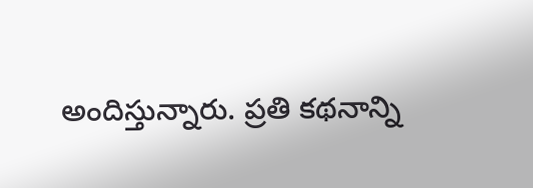అందిస్తున్నారు. ప్రతి కథనాన్ని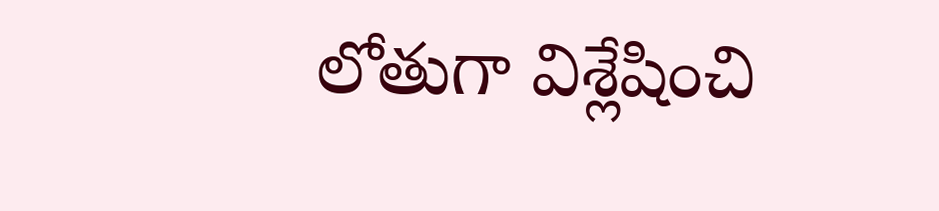లోతుగా విశ్లేషించి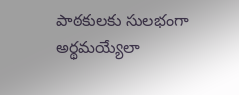పాఠకులకు సులభంగా అర్థమయ్యేలా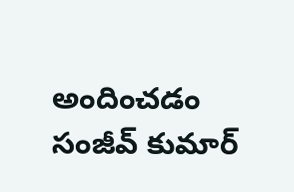అందించడం సంజీవ్ కుమార్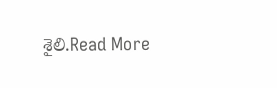శైలి.Read More